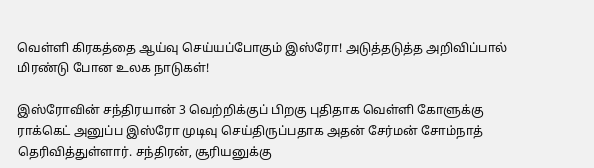வெள்ளி கிரகத்தை ஆய்வு செய்யப்போகும் இஸ்ரோ! அடுத்தடுத்த அறிவிப்பால் மிரண்டு போன உலக நாடுகள்!

இஸ்ரோவின் சந்திரயான் 3 வெற்றிக்குப் பிறகு புதிதாக வெள்ளி கோளுக்கு ராக்கெட் அனுப்ப இஸ்ரோ முடிவு செய்திருப்பதாக அதன் சேர்மன் சோம்நாத் தெரிவித்துள்ளார். சந்திரன், சூரியனுக்கு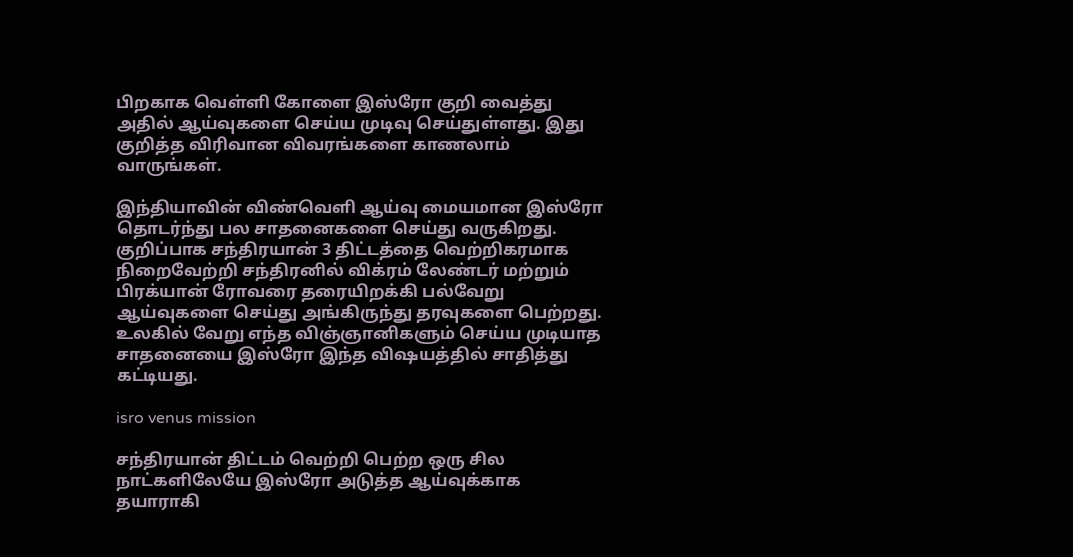பிறகாக வெள்ளி கோளை இஸ்ரோ குறி வைத்து அதில் ஆய்வுகளை செய்ய முடிவு செய்துள்ளது. இது குறித்த விரிவான விவரங்களை காணலாம் வாருங்கள்.

இந்தியாவின் விண்வெளி ஆய்வு மையமான இஸ்ரோ தொடர்ந்து பல சாதனைகளை செய்து வருகிறது. குறிப்பாக சந்திரயான் 3 திட்டத்தை வெற்றிகரமாக நிறைவேற்றி சந்திரனில் விக்ரம் லேண்டர் மற்றும் பிரக்யான் ரோவரை தரையிறக்கி பல்வேறு ஆய்வுகளை செய்து அங்கிருந்து தரவுகளை பெற்றது. உலகில் வேறு எந்த விஞ்ஞானிகளும் செய்ய முடியாத சாதனையை இஸ்ரோ இந்த விஷயத்தில் சாதித்து கட்டியது.

isro venus mission

சந்திரயான் திட்டம் வெற்றி பெற்ற ஒரு சில நாட்களிலேயே இஸ்ரோ அடுத்த ஆய்வுக்காக தயாராகி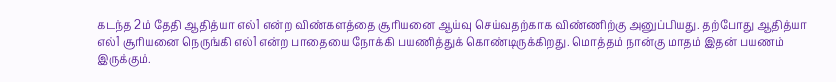கடந்த 2ம் தேதி ஆதித்யா எல்1 என்ற விண்களத்தை சூரியனை ஆய்வு செய்வதற்காக விண்ணிற்கு அனுப்பியது. தற்போது ஆதித்யா எல்1 சூரியனை நெருங்கி எல்1 என்ற பாதையை நோக்கி பயணித்துக் கொண்டிருக்கிறது. மொத்தம் நான்கு மாதம் இதன் பயணம் இருக்கும்.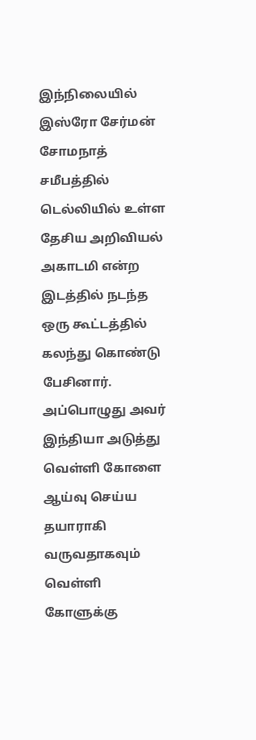இந்நிலையில் இஸ்ரோ சேர்மன் சோமநாத் சமீபத்தில் டெல்லியில் உள்ள தேசிய அறிவியல் அகாடமி என்ற இடத்தில் நடந்த ஒரு கூட்டத்தில் கலந்து கொண்டு பேசினார். அப்பொழுது அவர் இந்தியா அடுத்து வெள்ளி கோளை ஆய்வு செய்ய தயாராகி வருவதாகவும் வெள்ளி கோளுக்கு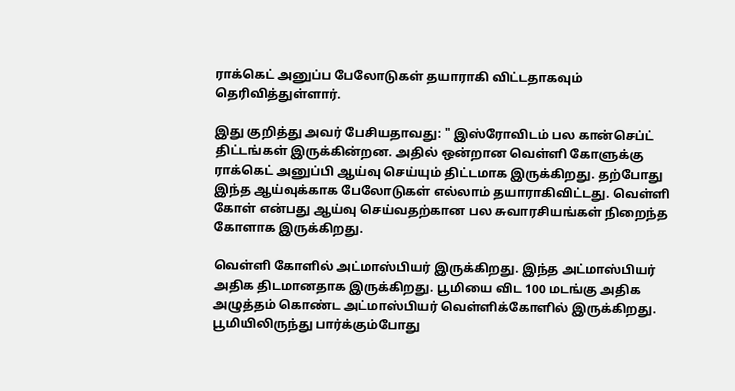ராக்கெட் அனுப்ப பேலோடுகள் தயாராகி விட்டதாகவும் தெரிவித்துள்ளார்.

இது குறித்து அவர் பேசியதாவது: " இஸ்ரோவிடம் பல கான்செப்ட் திட்டங்கள் இருக்கின்றன. அதில் ஒன்றான வெள்ளி கோளுக்கு ராக்கெட் அனுப்பி ஆய்வு செய்யும் திட்டமாக இருக்கிறது. தற்போது இந்த ஆய்வுக்காக பேலோடுகள் எல்லாம் தயாராகிவிட்டது. வெள்ளி கோள் என்பது ஆய்வு செய்வதற்கான பல சுவாரசியங்கள் நிறைந்த கோளாக இருக்கிறது.

வெள்ளி கோளில் அட்மாஸ்பியர் இருக்கிறது. இந்த அட்மாஸ்பியர் அதிக திடமானதாக இருக்கிறது. பூமியை விட 100 மடங்கு அதிக அழுத்தம் கொண்ட அட்மாஸ்பியர் வெள்ளிக்கோளில் இருக்கிறது. பூமியிலிருந்து பார்க்கும்போது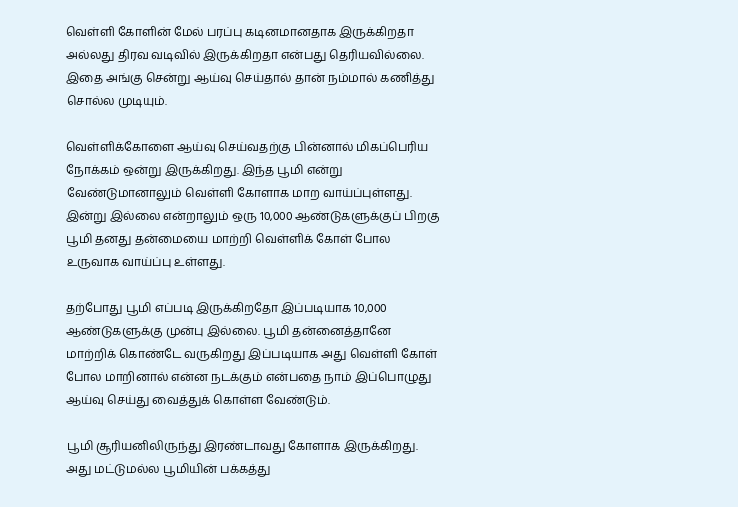வெள்ளி கோளின் மேல் பரப்பு கடினமானதாக இருக்கிறதா அல்லது திரவ வடிவில் இருக்கிறதா என்பது தெரியவில்லை. இதை அங்கு சென்று ஆய்வு செய்தால் தான் நம்மால் கணித்து சொல்ல முடியும்.

வெள்ளிக்கோளை ஆய்வு செய்வதற்கு பின்னால் மிகப்பெரிய நோக்கம் ஒன்று இருக்கிறது. இந்த பூமி என்று வேண்டுமானாலும் வெள்ளி கோளாக மாற வாய்ப்புள்ளது. இன்று இல்லை என்றாலும் ஒரு 10,000 ஆண்டுகளுக்குப் பிறகு பூமி தனது தன்மையை மாற்றி வெள்ளிக் கோள் போல உருவாக வாய்ப்பு உள்ளது.

தற்போது பூமி எப்படி இருக்கிறதோ இப்படியாக 10,000 ஆண்டுகளுக்கு முன்பு இல்லை. பூமி தன்னைத்தானே மாற்றிக் கொண்டே வருகிறது இப்படியாக அது வெள்ளி கோள் போல மாறினால் என்ன நடக்கும் என்பதை நாம் இப்பொழுது ஆய்வு செய்து வைத்துக் கொள்ள வேண்டும்.

பூமி சூரியனிலிருந்து இரண்டாவது கோளாக இருக்கிறது. அது மட்டுமல்ல பூமியின் பக்கத்து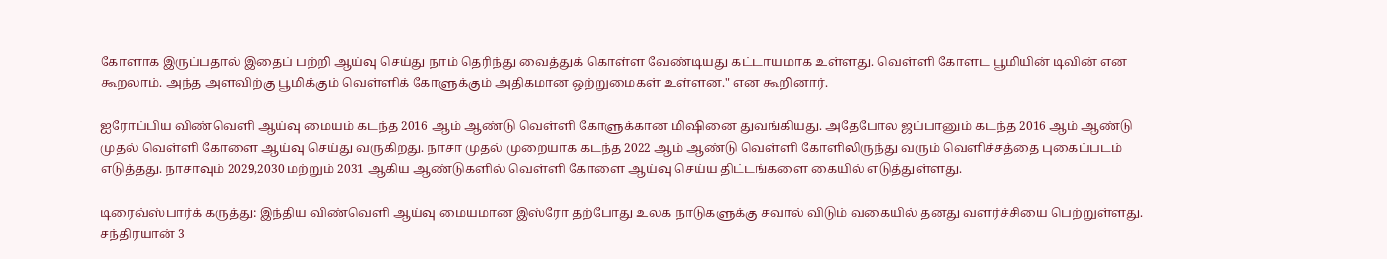கோளாக இருப்பதால் இதைப் பற்றி ஆய்வு செய்து நாம் தெரிந்து வைத்துக் கொள்ள வேண்டியது கட்டாயமாக உள்ளது. வெள்ளி கோளட பூமியின் டிவின் என கூறலாம். அந்த அளவிற்கு பூமிக்கும் வெள்ளிக் கோளுக்கும் அதிகமான ஒற்றுமைகள் உள்ளன." என கூறினார்.

ஐரோப்பிய விண்வெளி ஆய்வு மையம் கடந்த 2016 ஆம் ஆண்டு வெள்ளி கோளுக்கான மிஷினை துவங்கியது. அதேபோல ஜப்பானும் கடந்த 2016 ஆம் ஆண்டு முதல் வெள்ளி கோளை ஆய்வு செய்து வருகிறது. நாசா முதல் முறையாக கடந்த 2022 ஆம் ஆண்டு வெள்ளி கோளிலிருந்து வரும் வெளிச்சத்தை புகைப்படம் எடுத்தது. நாசாவும் 2029,2030 மற்றும் 2031 ஆகிய ஆண்டுகளில் வெள்ளி கோளை ஆய்வு செய்ய திட்டங்களை கையில் எடுத்துள்ளது.

டிரைவ்ஸ்பார்க் கருத்து: இந்திய விண்வெளி ஆய்வு மையமான இஸ்ரோ தற்போது உலக நாடுகளுக்கு சவால் விடும் வகையில் தனது வளர்ச்சியை பெற்றுள்ளது. சந்திரயான் 3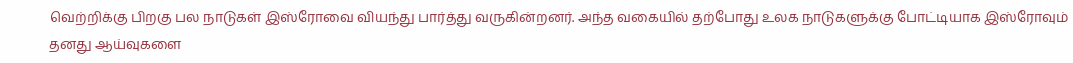வெற்றிக்கு பிறகு பல நாடுகள் இஸ்ரோவை வியந்து பார்த்து வருகின்றனர். அந்த வகையில் தற்போது உலக நாடுகளுக்கு போட்டியாக இஸ்ரோவும் தனது ஆய்வுகளை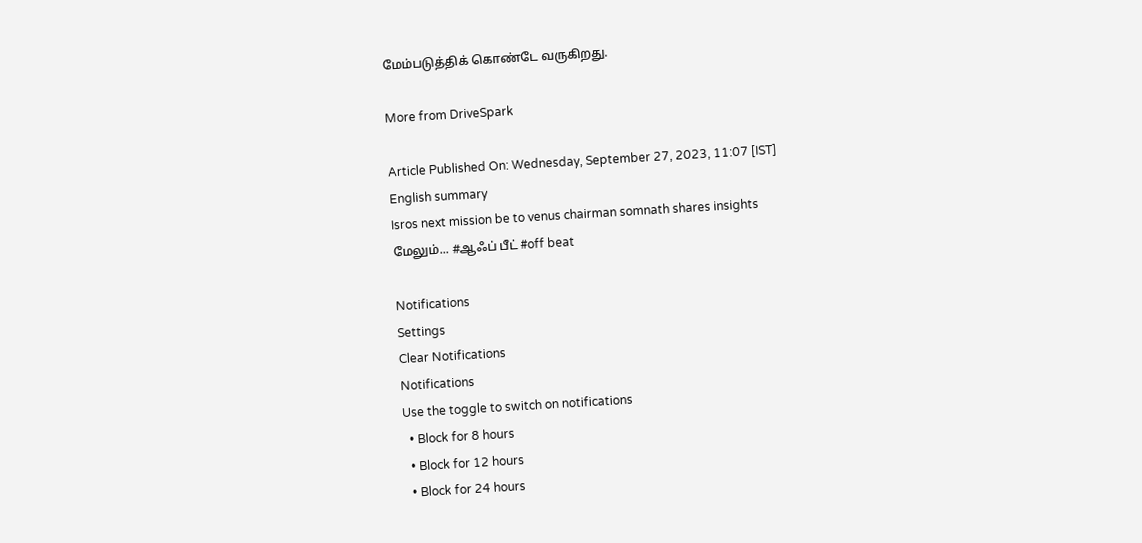மேம்படுத்திக் கொண்டே வருகிறது.

More from DriveSpark

Article Published On: Wednesday, September 27, 2023, 11:07 [IST]
English summary
Isros next mission be to venus chairman somnath shares insights
மேலும்... #ஆஃப் பீட் #off beat

Notifications
Settings
Clear Notifications
Notifications
Use the toggle to switch on notifications
  • Block for 8 hours
  • Block for 12 hours
  • Block for 24 hours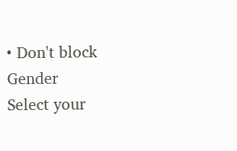• Don't block
Gender
Select your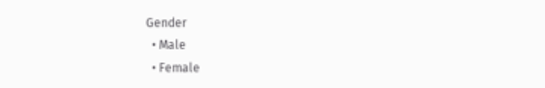Gender
  • Male
  • Female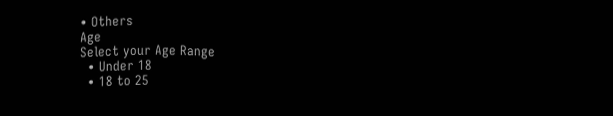• Others
Age
Select your Age Range
  • Under 18
  • 18 to 25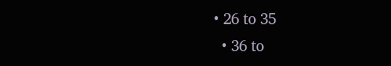• 26 to 35
  • 36 to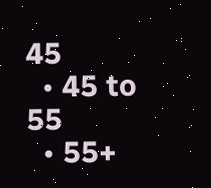45
  • 45 to 55
  • 55+